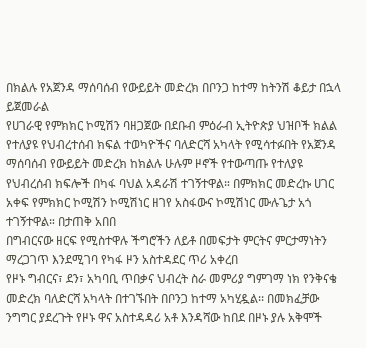በክልሉ የአጀንዳ ማሰባሰብ የውይይት መድረክ በቦንጋ ከተማ ከትንሽ ቆይታ በኋላ ይጀመራል
የሀገራዊ የምክክር ኮሚሽን ባዘጋጀው በደቡብ ምዕራብ ኢትዮጵያ ህዝቦች ክልል የተለያዩ የህብረተሰብ ክፍል ተወካዮችና ባለድርሻ አካላት የሚሳተፉበት የአጀንዳ ማሰባሰብ የውይይት መድረክ ከክልሉ ሁሉም ዞኖች የተውጣጡ የተለያዩ የህብረሰብ ክፍሎች በካፋ ባህል አዳራሽ ተገኝተዋል። በምክክር መድረኩ ሀገር አቀፍ የምክክር ኮሚሽን ኮሚሽነር ዘገየ አስፋውና ኮሚሽነር ሙሉጌታ አጎ ተገኝተዋል። በታጠቅ አበበ
በግብርናው ዘርፍ የሚስተዋሉ ችግሮችን ለይቶ በመፍታት ምርትና ምርታማነትን ማረጋገጥ እንደሚገባ የካፋ ዞን አስተዳደር ጥሪ አቀረበ
የዞኑ ግብርና፣ ደን፣ አካባቢ ጥበቃና ህብረት ስራ መምሪያ ግምገማ ነክ የንቅናቄ መድረክ ባለድርሻ አካላት በተገኙበት በቦንጋ ከተማ አካሂዷል፡፡ በመክፈቻው ንግግር ያደረጉት የዞኑ ዋና አስተዳዳሪ አቶ እንዳሻው ከበደ በዞኑ ያሉ አቅሞች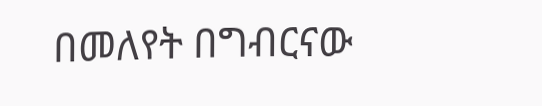በመለየት በግብርናው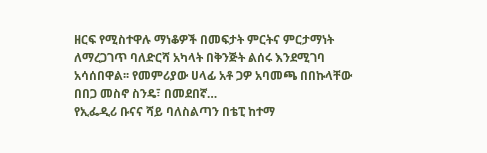ዘርፍ የሚስተዋሉ ማነቆዎች በመፍታት ምርትና ምርታማነት ለማረጋገጥ ባለድርሻ አካላት በቅንጅት ልሰሩ እንደሚገባ አሳሰበዋል፡፡ የመምሪያው ሀላፊ አቶ ጋዎ አባመጫ በበኩላቸው በበጋ መስኖ ስንዴ፣ በመደበኛ…
የኢፌዲሪ ቡናና ሻይ ባለስልጣን በቴፒ ከተማ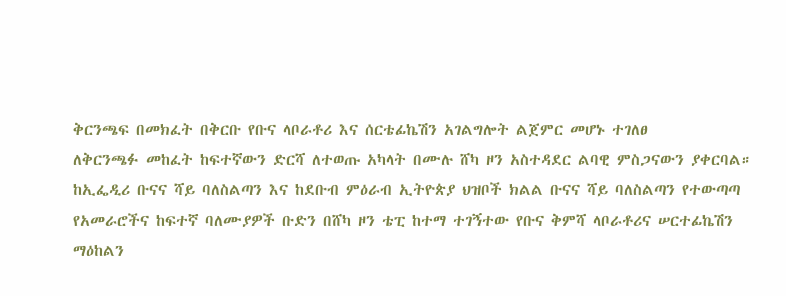ቅርንጫፍ በመክፈት በቅርቡ የቡና ላቦራቶሪ እና ሰርቴፊኬሽን አገልግሎት ልጀምር መሆኑ ተገለፀ
ለቅርንጫፉ መከፈት ከፍተኛውን ድርሻ ለተወጡ አካላት በሙሉ ሸካ ዞን አስተዳደር ልባዊ ምስጋናውን ያቀርባል። ከኢፌዲሪ ቡናና ሻይ ባለስልጣን እና ከደቡብ ምዕራብ ኢትዮጵያ ህዝቦች ክልል ቡናና ሻይ ባለስልጣን የተውጣጣ የአመራሮችና ከፍተኛ ባለሙያዎች ቡድን በሸካ ዞን ቴፒ ከተማ ተገኝተው የቡና ቅምሻ ላቦራቶሪና ሠርተፊኬሽን ማዕከልን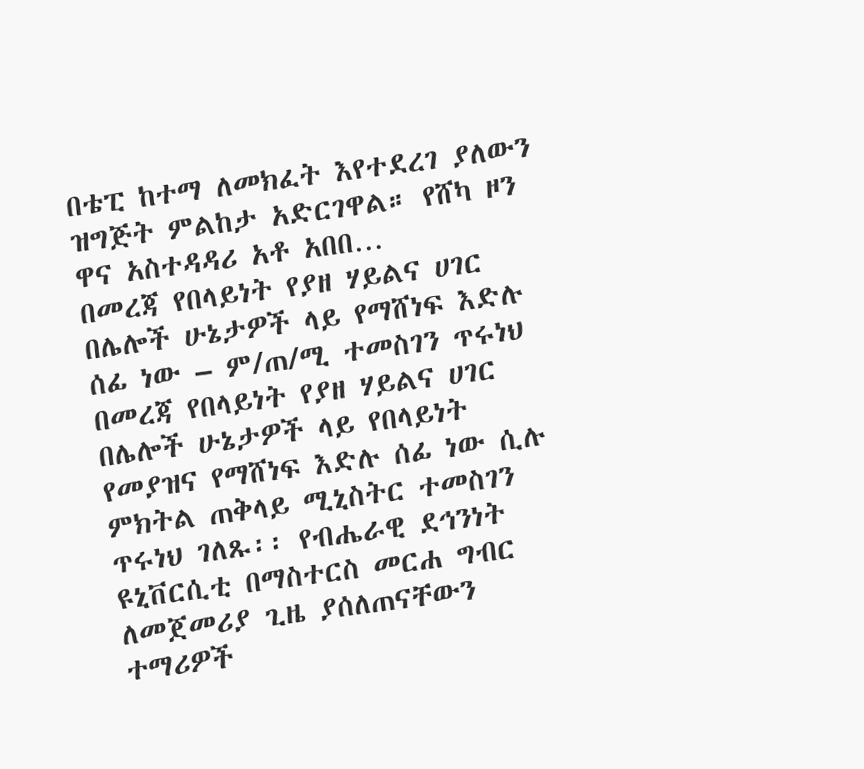በቴፒ ከተማ ለመክፈት እየተደረገ ያለውን ዝግጅት ምልከታ አድርገዋል። የሸካ ዞን ዋና አስተዳዳሪ አቶ አበበ…
በመረጃ የበላይነት የያዘ ሃይልና ሀገር በሌሎች ሁኔታዎች ላይ የማሸነፍ እድሉ ሰፊ ነው – ም/ጠ/ሚ ተመስገን ጥሩነህ
በመረጃ የበላይነት የያዘ ሃይልና ሀገር በሌሎች ሁኔታዎች ላይ የበላይነት የመያዝና የማሸነፍ እድሉ ሰፊ ነው ሲሉ ምክትል ጠቅላይ ሚኒስትር ተመስገን ጥሩነህ ገለጹ፡፡ የብሔራዊ ደኅንነት ዩኒቨርሲቲ በማስተርስ መርሐ ግብር ለመጀመሪያ ጊዜ ያሰለጠናቸውን ተማሪዎች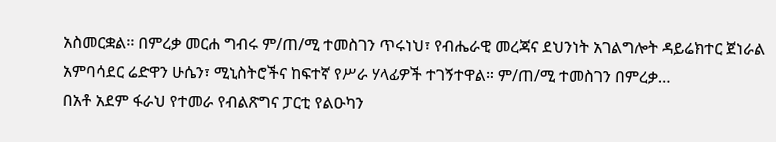አስመርቋል፡፡ በምረቃ መርሐ ግብሩ ም/ጠ/ሚ ተመስገን ጥሩነህ፣ የብሔራዊ መረጃና ደህንነት አገልግሎት ዳይሬክተር ጀነራል አምባሳደር ሬድዋን ሁሴን፣ ሚኒስትሮችና ከፍተኛ የሥራ ሃላፊዎች ተገኝተዋል። ም/ጠ/ሚ ተመስገን በምረቃ…
በአቶ አደም ፋራህ የተመራ የብልጽግና ፓርቲ የልዑካን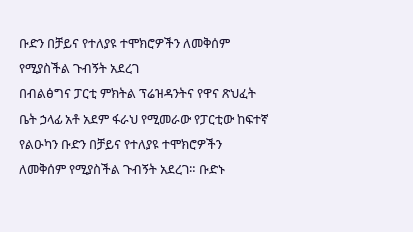ቡድን በቻይና የተለያዩ ተሞክሮዎችን ለመቅሰም የሚያስችል ጉብኝት አደረገ
በብልፅግና ፓርቲ ምክትል ፕሬዝዳንትና የዋና ጽህፈት ቤት ኃላፊ አቶ አደም ፋራህ የሚመራው የፓርቲው ከፍተኛ የልዑካን ቡድን በቻይና የተለያዩ ተሞክሮዎችን ለመቅሰም የሚያስችል ጉብኝት አደረገ። ቡድኑ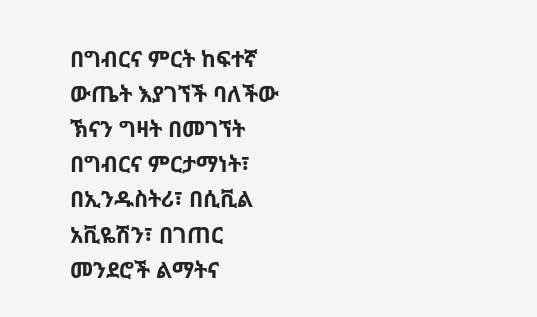በግብርና ምርት ከፍተኛ ውጤት እያገኘች ባለችው ኽናን ግዛት በመገኘት በግብርና ምርታማነት፣ በኢንዱስትሪ፣ በሲቪል አቪዬሽን፣ በገጠር መንደሮች ልማትና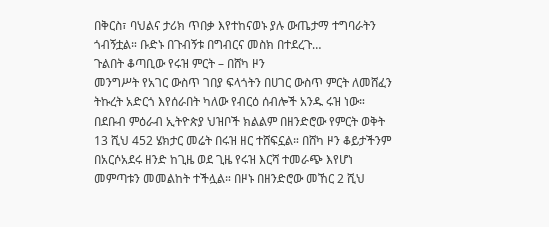በቅርስ፣ ባህልና ታሪክ ጥበቃ እየተከናወኑ ያሉ ውጤታማ ተግባራትን ጎብኝቷል። ቡድኑ በጉብኝቱ በግብርና መስክ በተደረጉ…
ጉልበት ቆጣቢው የሩዝ ምርት – በሸካ ዞን
መንግሥት የአገር ውስጥ ገበያ ፍላጎትን በሀገር ውስጥ ምርት ለመሸፈን ትኩረት አድርጎ እየሰራበት ካለው የብርዕ ሰብሎች አንዱ ሩዝ ነው። በደቡብ ምዕራብ ኢትዮጵያ ህዝቦች ክልልም በዘንድሮው የምርት ወቅት 13 ሺህ 452 ሄክታር መሬት በሩዝ ዘር ተሸፍኗል። በሸካ ዞን ቆይታችንም በአርሶአደሩ ዘንድ ከጊዜ ወደ ጊዜ የሩዝ እርሻ ተመራጭ እየሆነ መምጣቱን መመልከት ተችሏል። በዞኑ በዘንድሮው መኸር 2 ሺህ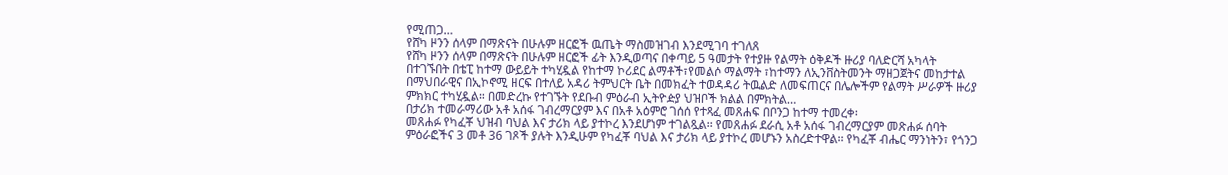የሚጠጋ…
የሸካ ዞንን ሰላም በማጽናት በሁሉም ዘርፎች ዉጤት ማስመዝገብ እንደሚገባ ተገለጸ
የሸካ ዞንን ሰላም በማጽናት በሁሉም ዘርፎች ፊት እንዲወጣና በቀጣይ 5 ዓመታት የተያዙ የልማት ዕቅዶች ዙሪያ ባለድርሻ አካላት በተገኙበት በቴፒ ከተማ ውይይት ተካሂዷል የከተማ ኮሪደር ልማቶች፣የመልሶ ማልማት ፣ከተማን ለኢንቨስትመንት ማዘጋጀትና መከታተል በማህበራዊና በኢኮኖሚ ዘርፍ በተለይ አዳሪ ትምህርት ቤት በመክፈት ተወዳዳሪ ትዉልድ ለመፍጠርና በሌሎችም የልማት ሥራዎች ዙሪያ ምክክር ተካሂዷል። በመድረኩ የተገኙት የደቡብ ምዕራብ ኢትዮዽያ ህዝቦች ክልል በምክትል…
በታሪክ ተመራማሪው አቶ አሰፋ ገብረማርያም እና በአቶ አዕምሮ ገሰሰ የተጻፈ መጸሐፍ በቦንጋ ከተማ ተመረቀ፡
መጸሐፉ የካፈቾ ህዝብ ባህል እና ታሪክ ላይ ያተኮረ እንደሆነም ተገልጿል፡፡ የመጸሐፉ ደራሲ አቶ አሰፋ ገብረማርያም መጽሐፉ ሰባት ምዕራፎችና 3 መቶ 36 ገጾች ያሉት እንዲሁም የካፈቾ ባህል እና ታሪክ ላይ ያተኮረ መሆኑን አስረድተዋል፡፡ የካፈቾ ብሔር ማንነትን፣ የጎንጋ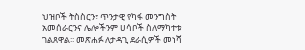ህዝቦች ትስስርን፣ ጥንታዊ የካፋ መንግስት አመሰራርንና ሌሎችንም ሀሳቦች ስለማካተቱ ገልጸዋል፡፡ መጽሐፉ ለታዳጊ ደራሲዎች መነሻ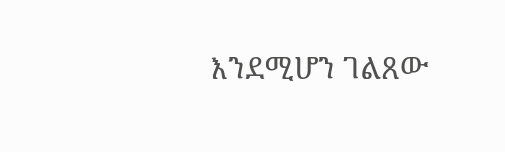እንደሚሆን ገልጸው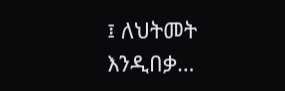፤ ለህትመት እንዲበቃ…